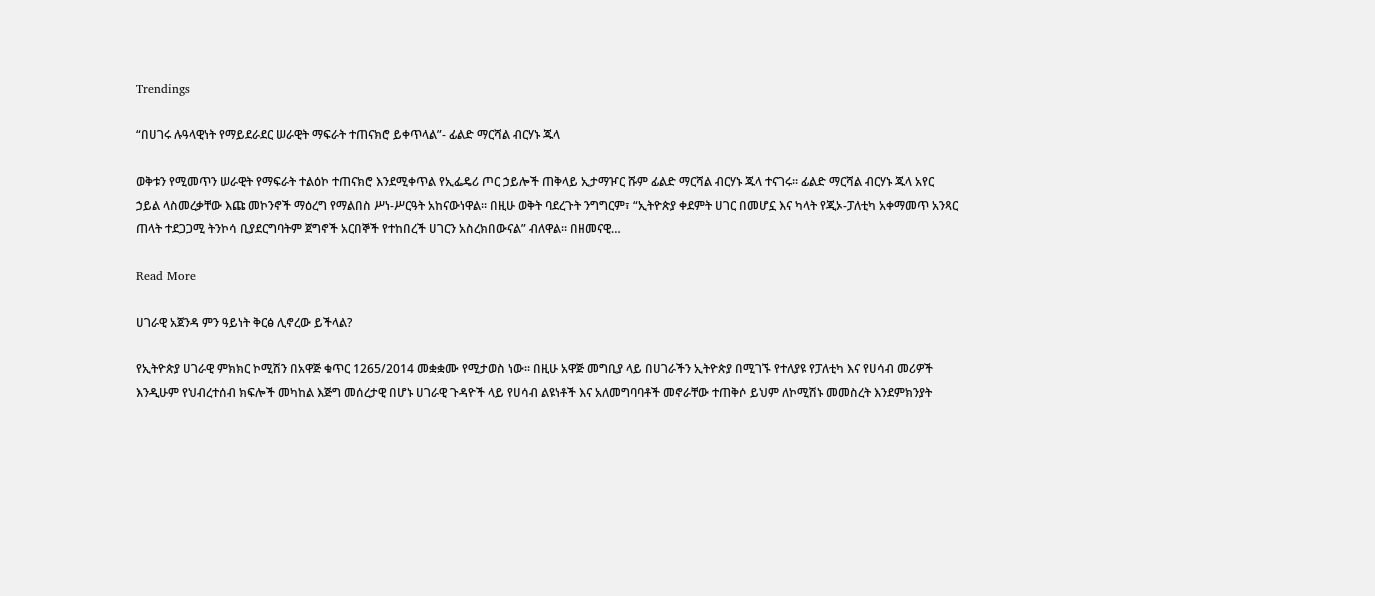Trendings

“በሀገሩ ሉዓላዊነት የማይደራደር ሠራዊት ማፍራት ተጠናክሮ ይቀጥላል”- ፊልድ ማርሻል ብርሃኑ ጁላ

ወቅቱን የሚመጥን ሠራዊት የማፍራት ተልዕኮ ተጠናክሮ እንደሚቀጥል የኢፌዴሪ ጦር ኃይሎች ጠቅላይ ኢታማዦር ሹም ፊልድ ማርሻል ብርሃኑ ጁላ ተናገሩ። ፊልድ ማርሻል ብርሃኑ ጁላ አየር ኃይል ላስመረቃቸው እጩ መኮንኖች ማዕረግ የማልበስ ሥነ-ሥርዓት አከናውነዋል። በዚሁ ወቅት ባደረጉት ንግግርም፣ “ኢትዮጵያ ቀደምት ሀገር በመሆኗ እና ካላት የጂኦ-ፓለቲካ አቀማመጥ አንጻር ጠላት ተደጋጋሚ ትንኮሳ ቢያደርግባትም ጀግኖች አርበኞች የተከበረች ሀገርን አስረክበውናል” ብለዋል። በዘመናዊ…

Read More

ሀገራዊ አጀንዳ ምን ዓይነት ቅርፅ ሊኖረው ይችላል?

የኢትዮጵያ ሀገራዊ ምክክር ኮሚሽን በአዋጅ ቁጥር 1265/2014 መቋቋሙ የሚታወስ ነው፡፡ በዚሁ አዋጅ መግቢያ ላይ በሀገራችን ኢትዮጵያ በሚገኙ የተለያዩ የፓለቲካ እና የሀሳብ መሪዎች እንዲሁም የህብረተሰብ ክፍሎች መካከል እጅግ መሰረታዊ በሆኑ ሀገራዊ ጉዳዮች ላይ የሀሳብ ልዩነቶች እና አለመግባባቶች መኖራቸው ተጠቅሶ ይህም ለኮሚሽኑ መመስረት እንደምክንያት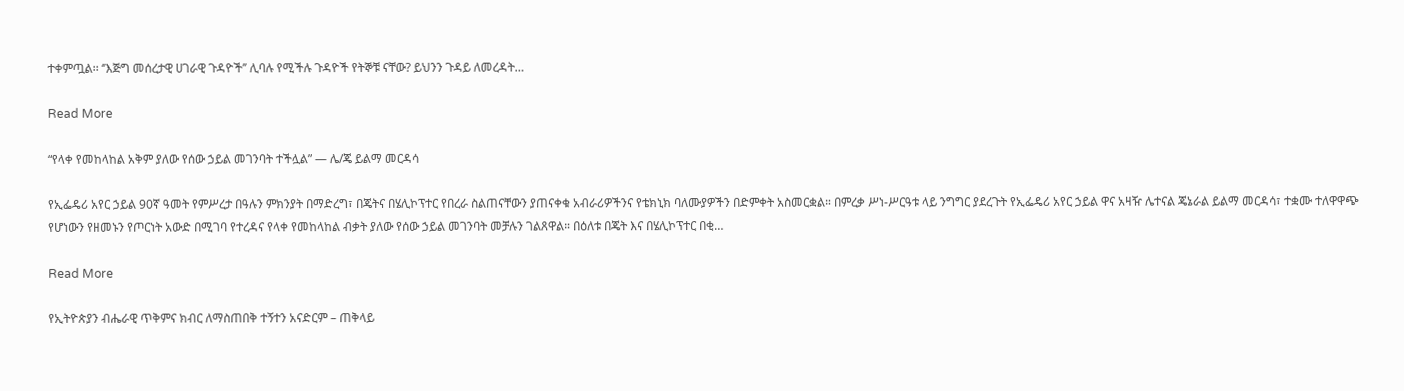ተቀምጧል፡፡ ‘’እጅግ መሰረታዊ ሀገራዊ ጉዳዮች’’ ሊባሉ የሚችሉ ጉዳዮች የትኞቹ ናቸው? ይህንን ጉዳይ ለመረዳት…

Read More

“የላቀ የመከላከል አቅም ያለው የሰው ኃይል መገንባት ተችሏል” — ሌ/ጄ ይልማ መርዳሳ

የኢፌዴሪ አየር ኃይል 90ኛ ዓመት የምሥረታ በዓሉን ምክንያት በማድረግ፣ በጄትና በሄሊኮፕተር የበረራ ስልጠናቸውን ያጠናቀቁ አብራሪዎችንና የቴክኒክ ባለሙያዎችን በድምቀት አስመርቋል። በምረቃ ሥነ-ሥርዓቱ ላይ ንግግር ያደረጉት የኢፌዴሪ አየር ኃይል ዋና አዛዥ ሌተናል ጄኔራል ይልማ መርዳሳ፣ ተቋሙ ተለዋዋጭ የሆነውን የዘመኑን የጦርነት አውድ በሚገባ የተረዳና የላቀ የመከላከል ብቃት ያለው የሰው ኃይል መገንባት መቻሉን ገልጸዋል። በዕለቱ በጄት እና በሄሊኮፕተር በቂ…

Read More

የኢትዮጵያን ብሔራዊ ጥቅምና ክብር ለማስጠበቅ ተኝተን አናድርም – ጠቅላይ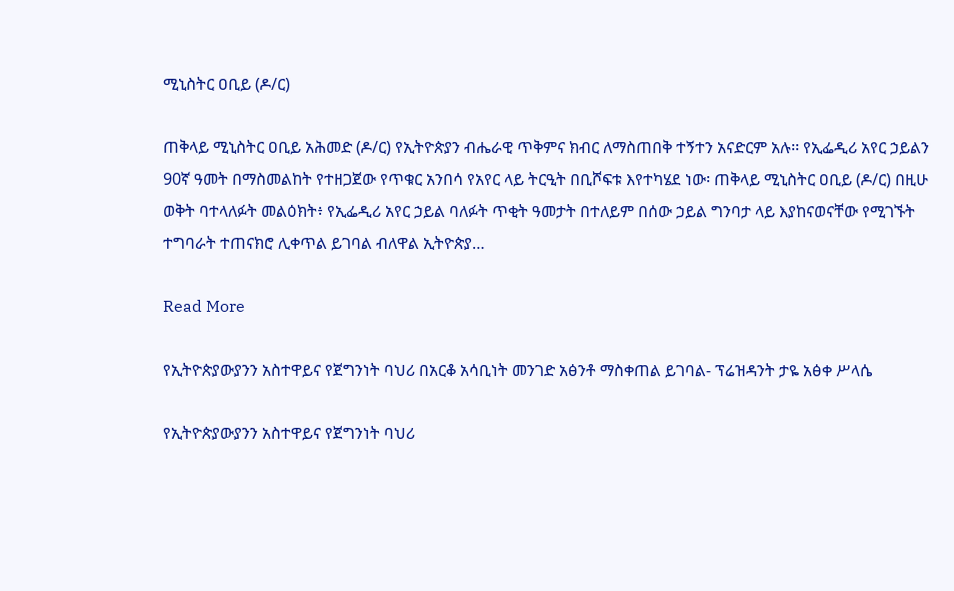ሚኒስትር ዐቢይ (ዶ/ር)

ጠቅላይ ሚኒስትር ዐቢይ አሕመድ (ዶ/ር) የኢትዮጵያን ብሔራዊ ጥቅምና ክብር ለማስጠበቅ ተኝተን አናድርም አሉ፡፡ የኢፌዲሪ አየር ኃይልን 90ኛ ዓመት በማስመልከት የተዘጋጀው የጥቁር አንበሳ የአየር ላይ ትርዒት በቢሾፍቱ እየተካሄደ ነው፡ ጠቅላይ ሚኒስትር ዐቢይ (ዶ/ር) በዚሁ ወቅት ባተላለፉት መልዕክት፥ የኢፌዲሪ አየር ኃይል ባለፉት ጥቂት ዓመታት በተለይም በሰው ኃይል ግንባታ ላይ እያከናወናቸው የሚገኙት ተግባራት ተጠናክሮ ሊቀጥል ይገባል ብለዋል ኢትዮጵያ…

Read More

የኢትዮጵያውያንን አስተዋይና የጀግንነት ባህሪ በአርቆ አሳቢነት መንገድ አፅንቶ ማስቀጠል ይገባል- ፕሬዝዳንት ታዬ አፅቀ ሥላሴ

የኢትዮጵያውያንን አስተዋይና የጀግንነት ባህሪ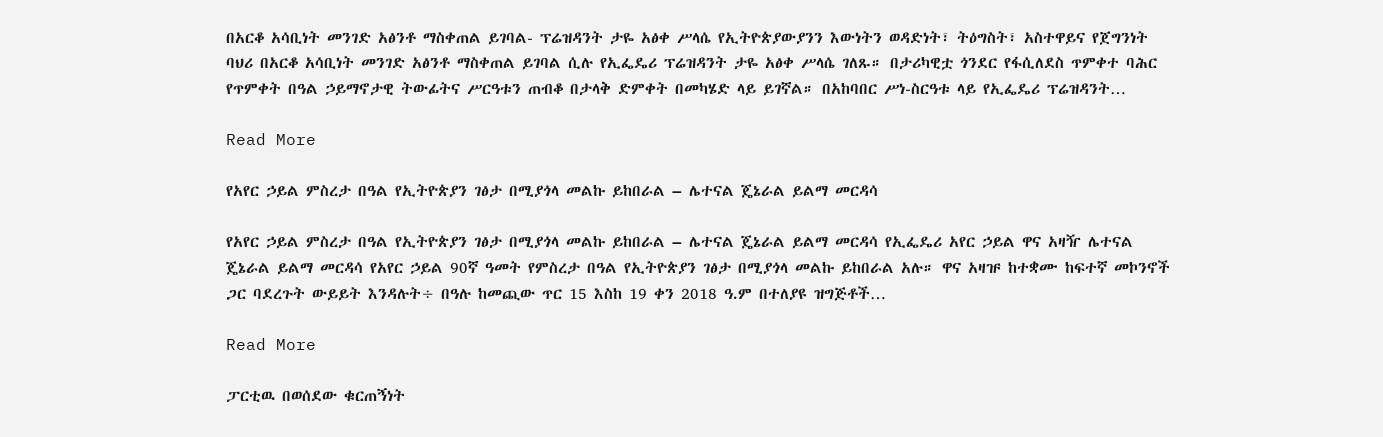በአርቆ አሳቢነት መንገድ አፅንቶ ማስቀጠል ይገባል- ፕሬዝዳንት ታዬ አፅቀ ሥላሴ የኢትዮጵያውያንን እውነትን ወዳድነት፣ ትዕግስት፣ አስተዋይና የጀግንነት ባህሪ በአርቆ አሳቢነት መንገድ አፅንቶ ማስቀጠል ይገባል ሲሉ የኢፌዴሪ ፕሬዝዳንት ታዬ አፅቀ ሥላሴ ገለጹ። በታሪካዊቷ ጎንደር የፋሲለደስ ጥምቀተ ባሕር የጥምቀት በዓል ኃይማኖታዊ ትውፊትና ሥርዓቱን ጠብቆ በታላቅ ድምቀት በመካሄድ ላይ ይገኛል። በአከባበር ሥነ-ስርዓቱ ላይ የኢፌዴሪ ፕሬዝዳንት…

Read More

የአየር ኃይል ምስረታ በዓል የኢትዮጵያን ገፅታ በሚያጎላ መልኩ ይከበራል – ሌተናል ጄኔራል ይልማ መርዳሳ

የአየር ኃይል ምስረታ በዓል የኢትዮጵያን ገፅታ በሚያጎላ መልኩ ይከበራል – ሌተናል ጄኔራል ይልማ መርዳሳ የኢፌዴሪ አየር ኃይል ዋና አዛዥ ሌተናል ጄኔራል ይልማ መርዳሳ የአየር ኃይል 90ኛ ዓመት የምስረታ በዓል የኢትዮጵያን ገፅታ በሚያጎላ መልኩ ይከበራል አሉ። ዋና አዛዡ ከተቋሙ ከፍተኛ መኮንኖች ጋር ባደረጉት ውይይት እንዳሉት÷ በዓሉ ከመጪው ጥር 15 እስከ 19 ቀን 2018 ዓ.ም በተለያዩ ዝግጅቶች…

Read More

ፓርቲዉ በወሰደው ቁርጠኝነት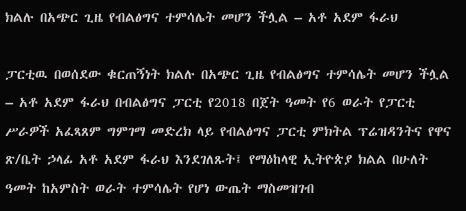ክልሉ በአጭር ጊዜ የብልፅግና ተምሳሌት መሆን ችሏል – አቶ አደም ፋራህ

ፓርቲዉ በወሰደው ቁርጠኝነት ክልሉ በአጭር ጊዜ የብልፅግና ተምሳሌት መሆን ችሏል – አቶ አደም ፋራህ በብልፅግና ፓርቲ የ2018 በጀት ዓመት የ6 ወራት የፓርቲ ሥራዎች አፈጻጸም ግምገማ መድረክ ላይ የብልፅግና ፓርቲ ምክትል ፕሬዝዳንትና የዋና ጽ/ቤት ኃላፊ አቶ አደም ፋራህ እንደገለጹት፤ የማዕከላዊ ኢትዮጵያ ክልል በሁለት ዓመት ከአምስት ወራት ተምሳሌት የሆነ ውጤት ማስመዝገብ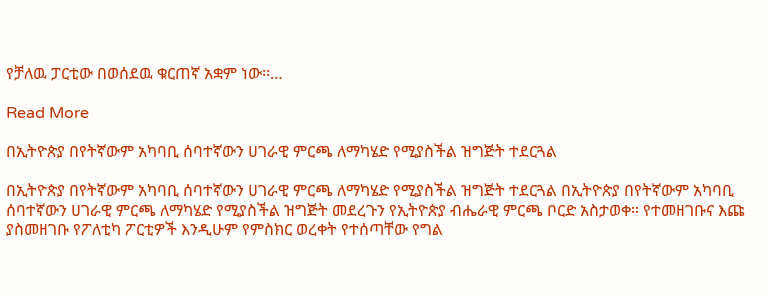የቻለዉ ፓርቲው በወሰደዉ ቁርጠኛ አቋም ነው፡፡…

Read More

በኢትዮጵያ በየትኛውም አካባቢ ሰባተኛውን ሀገራዊ ምርጫ ለማካሄድ የሚያስችል ዝግጅት ተደርጓል

በኢትዮጵያ በየትኛውም አካባቢ ሰባተኛውን ሀገራዊ ምርጫ ለማካሄድ የሚያስችል ዝግጅት ተደርጓል በኢትዮጵያ በየትኛውም አካባቢ ሰባተኛውን ሀገራዊ ምርጫ ለማካሄድ የሚያስችል ዝግጅት መደረጉን የኢትዮጵያ ብሔራዊ ምርጫ ቦርድ አስታወቀ። የተመዘገቡና እጩ ያስመዘገቡ የፖለቲካ ፖርቲዎች እንዲሁም የምስክር ወረቀት የተሰጣቸው የግል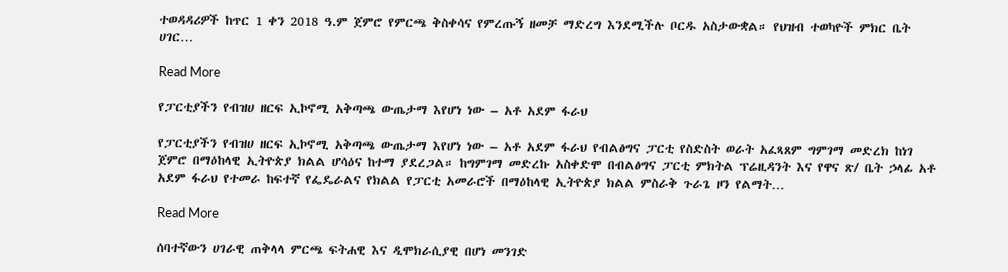ተወዳዳሪዎች ከጥር 1 ቀን 2018 ዓ.ም ጀምሮ የምርጫ ቅስቀሳና የምረጡኝ ዘመቻ ማድረግ እንደሚችሉ ቦርዱ አስታውቋል። የህዝብ ተወካዮች ምክር ቤት ሀገር…

Read More

የፓርቲያችን የብዝሀ ዘርፍ ኢኮኖሚ አቅጣጫ ውጤታማ እየሆነ ነው – አቶ አደም ፋራህ

የፓርቲያችን የብዝሀ ዘርፍ ኢኮኖሚ አቅጣጫ ውጤታማ እየሆነ ነው – አቶ አደም ፋራህ የብልፅግና ፓርቲ የስድስት ወራት አፈጻጸም ግምገማ መድረክ ከነገ ጀምሮ በማዕከላዊ ኢትዮጵያ ክልል ሆሳዕና ከተማ ያደረጋል። ከግምገማ መድረኩ አስቀድሞ በብልፅግና ፓርቲ ምክትል ፕሬዚዳንት እና የዋና ጽ/ ቤት ኃላፊ አቶ አደም ፋራህ የተመራ ከፍተኛ የፌዴራልና የክልል የፓርቲ አመራሮች በማዕከላዊ ኢትዮጵያ ክልል ምስራቅ ጉራጌ ዞን የልማት…

Read More

ሰባተኛውን ሀገራዊ ጠቅላላ ምርጫ ፍትሐዊ እና ዲሞክራሲያዊ በሆነ መንገድ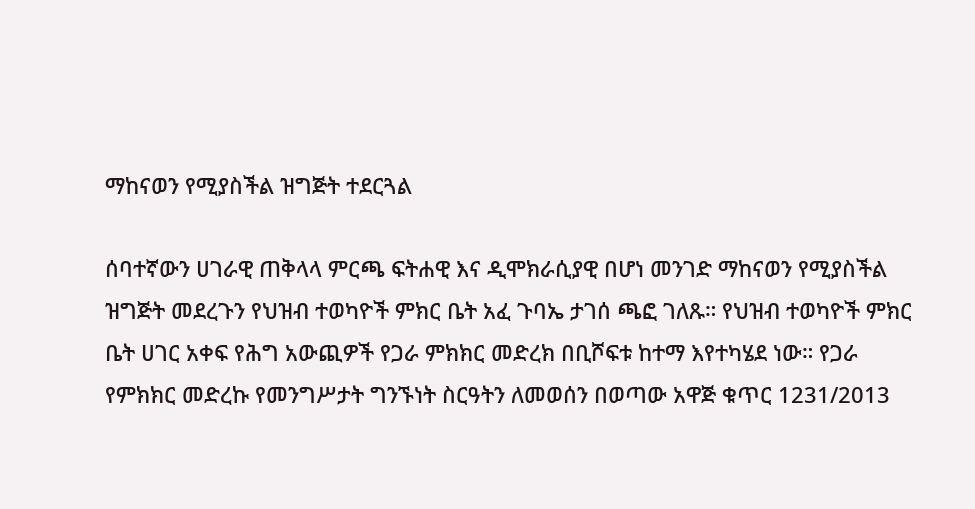ማከናወን የሚያስችል ዝግጅት ተደርጓል

ሰባተኛውን ሀገራዊ ጠቅላላ ምርጫ ፍትሐዊ እና ዲሞክራሲያዊ በሆነ መንገድ ማከናወን የሚያስችል ዝግጅት መደረጉን የህዝብ ተወካዮች ምክር ቤት አፈ ጉባኤ ታገሰ ጫፎ ገለጹ። የህዝብ ተወካዮች ምክር ቤት ሀገር አቀፍ የሕግ አውጪዎች የጋራ ምክክር መድረክ በቢሾፍቱ ከተማ እየተካሄደ ነው። የጋራ የምክክር መድረኩ የመንግሥታት ግንኙነት ስርዓትን ለመወሰን በወጣው አዋጅ ቁጥር 1231/2013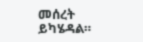መሰረት ይካሄዳል።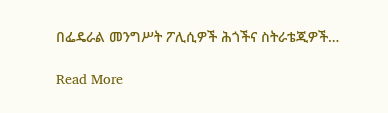በፌዴራል መንግሥት ፖሊሲዎች ሕጎችና ስትራቴጂዎች…

Read More